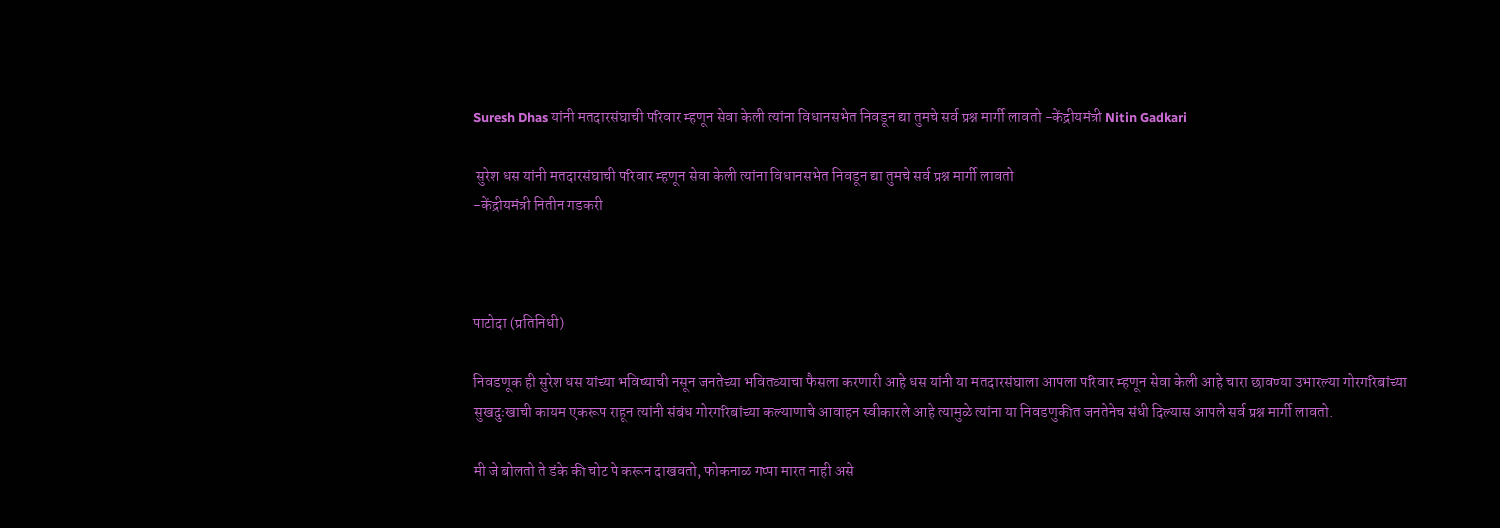Suresh Dhas यांनी मतदारसंघाची परिवार म्हणून सेवा केली त्यांना विधानसभेत निवडून द्या तुमचे सर्व प्रश्न मार्गी लावतो -केंद्रीयमंत्री Nitin Gadkari

 सुरेश धस यांनी मतदारसंघाची परिवार म्हणून सेवा केली त्यांना विधानसभेत निवडून द्या तुमचे सर्व प्रश्न मार्गी लावतो
-केंद्रीयमंत्री नितीन गडकरी



पाटोदा (प्रतिनिधी)

निवडणूक ही सुरेश धस यांच्या भविष्याची नसून जनतेच्या भवितव्याचा फैसला करणारी आहे धस यांनी या मतदारसंघाला आपला परिवार म्हणून सेवा केली आहे चारा छावण्या उभारल्या गोरगरिबांच्या सुखदुःखाची कायम एकरूप राहून त्यांनी संबंध गोरगरिबांच्या कल्याणाचे आवाहन स्वीकारले आहे त्यामुळे त्यांना या निवडणुकीत जनतेनेच संधी दिल्यास आपले सर्व प्रश्न मार्गी लावतो.

मी जे बोलतो ते डंके की चोट पे करून दाखवतो, फोकनाळ गप्पा मारत नाही असे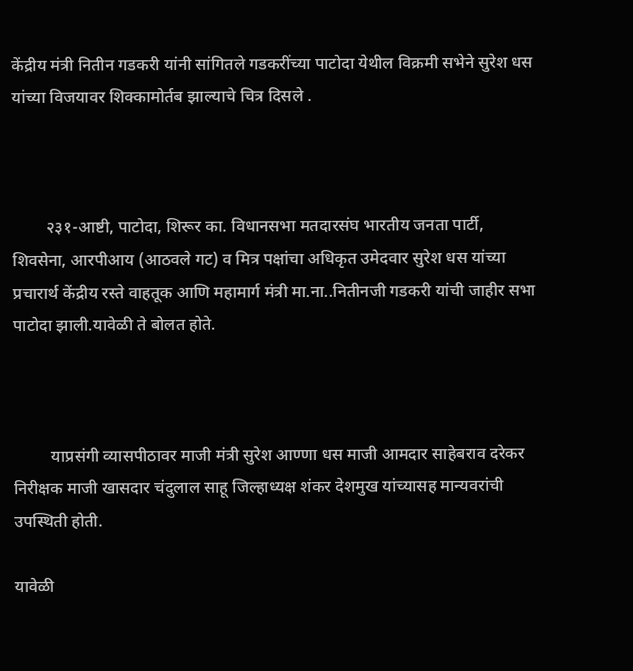केंद्रीय मंत्री नितीन गडकरी यांनी सांगितले गडकरींच्या पाटोदा येथील विक्रमी सभेने सुरेश धस यांच्या विजयावर शिक्कामोर्तब झाल्याचे चित्र दिसले .



        २३१-आष्टी, पाटोदा, शिरूर का. विधानसभा मतदारसंघ भारतीय जनता पार्टी, शिवसेना, आरपीआय (आठवले गट) व मित्र पक्षांचा अधिकृत उमेदवार सुरेश धस यांच्या प्रचारार्थ केंद्रीय रस्ते वाहतूक आणि महामार्ग मंत्री मा.ना..नितीनजी गडकरी यांची जाहीर सभा पाटोदा झाली.यावेळी ते बोलत होते.



         याप्रसंगी व्यासपीठावर माजी मंत्री सुरेश आण्णा धस माजी आमदार साहेबराव दरेकर निरीक्षक माजी खासदार चंदुलाल साहू जिल्हाध्यक्ष शंकर देशमुख यांच्यासह मान्यवरांची उपस्थिती होती.

यावेळी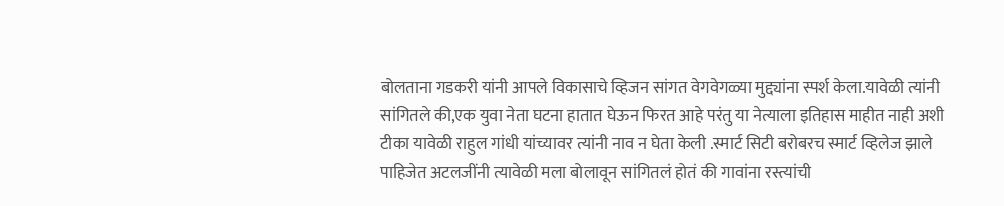बोलताना गडकरी यांनी आपले विकासाचे व्हिजन सांगत वेगवेगळ्या मुद्द्यांना स्पर्श केला.यावेळी त्यांनी सांगितले की,एक युवा नेता घटना हातात घेऊन फिरत आहे परंतु या नेत्याला इतिहास माहीत नाही अशी टीका यावेळी राहुल गांधी यांच्यावर त्यांनी नाव न घेता केली .स्मार्ट सिटी बरोबरच स्मार्ट व्हिलेज झाले पाहिजेत अटलजींनी त्यावेळी मला बोलावून सांगितलं होतं की गावांना रस्त्यांची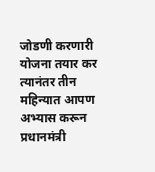जोडणी करणारी योजना तयार कर त्यानंतर तीन महिन्यात आपण अभ्यास करून प्रधानमंत्री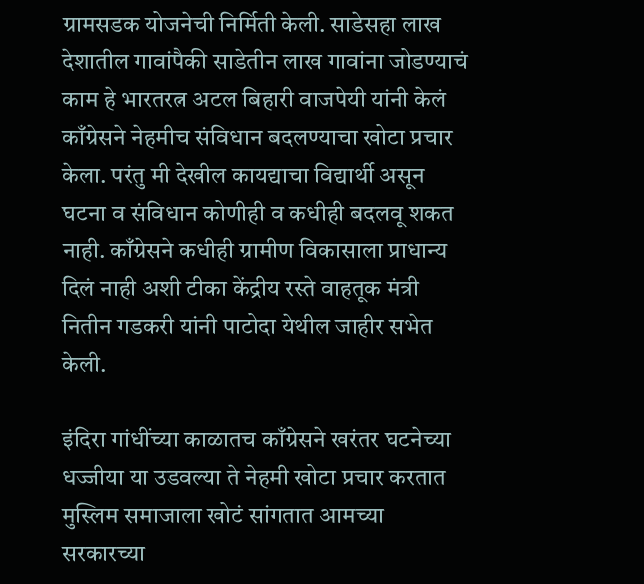ग्रामसडक योजनेची निर्मिती केली. साडेसहा लाख देशातील गावांपैकी साडेतीन लाख गावांना जोडण्याचं काम हे भारतरत्न अटल बिहारी वाजपेयी यांनी केलं काँग्रेसने नेहमीच संविधान बदलण्याचा खोटा प्रचार केला. परंतु मी देखील कायद्याचा विद्यार्थी असून घटना व संविधान कोणीही व कधीही बदलवू शकत नाही. काँग्रेसने कधीही ग्रामीण विकासाला प्राधान्य दिलं नाही अशी टीका केंद्रीय रस्ते वाहतूक मंत्री नितीन गडकरी यांनी पाटोदा येथील जाहीर सभेत केली.

इंदिरा गांधींच्या काळातच काँग्रेसने खरंतर घटनेच्या धज्जीया या उडवल्या ते नेहमी खोटा प्रचार करतात मुस्लिम समाजाला खोटं सांगतात आमच्या सरकारच्या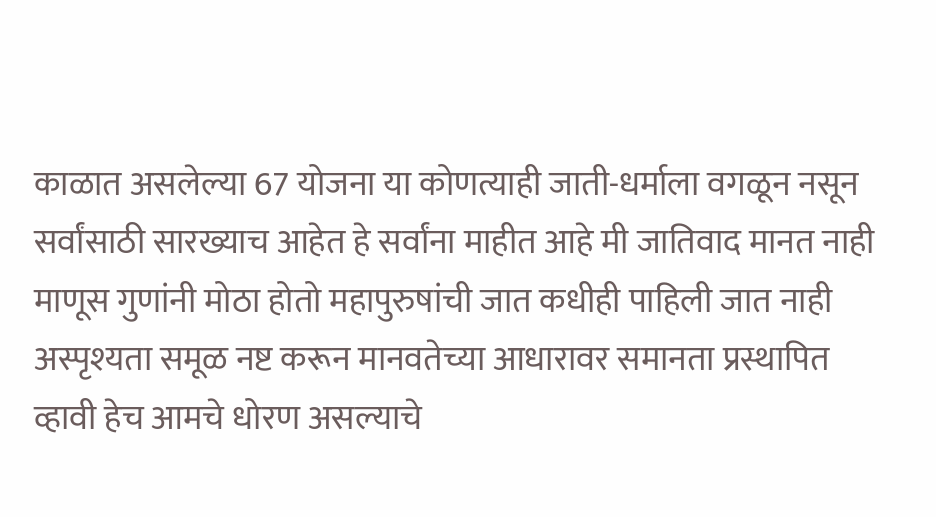काळात असलेल्या 67 योजना या कोणत्याही जाती-धर्माला वगळून नसून सर्वांसाठी सारख्याच आहेत हे सर्वांना माहीत आहे मी जातिवाद मानत नाही माणूस गुणांनी मोठा होतो महापुरुषांची जात कधीही पाहिली जात नाही अस्पृश्यता समूळ नष्ट करून मानवतेच्या आधारावर समानता प्रस्थापित व्हावी हेच आमचे धोरण असल्याचे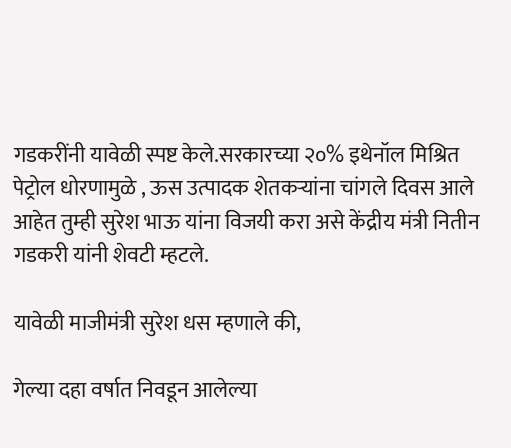गडकरींनी यावेळी स्पष्ट केले.सरकारच्या २०% इथेनॉल मिश्रित पेट्रोल धोरणामुळे , ऊस उत्पादक शेतकऱ्यांना चांगले दिवस आले  आहेत तुम्ही सुरेश भाऊ यांना विजयी करा असे केंद्रीय मंत्री नितीन गडकरी यांनी शेवटी म्हटले.

यावेळी माजीमंत्री सुरेश धस म्हणाले की,

गेल्या दहा वर्षात निवडून आलेल्या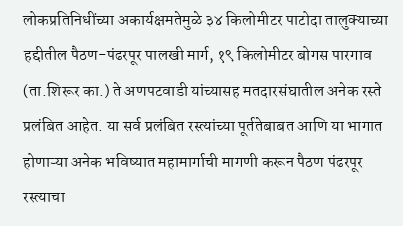लोकप्रतिनिधींच्या अकार्यक्षमतेमुळे ३४ किलोमीटर पाटोदा तालुक्याच्या हद्दीतील पैठण-पंढरपूर पालखी मार्ग, १९ किलोमीटर बोगस पारगाव (ता.शिरूर का.) ते अणपटवाडी यांच्यासह मतदारसंघातील अनेक रस्ते प्रलंबित आहेत. या सर्व प्रलंबित रस्त्यांच्या पूर्ततेबाबत आणि या भागात होणाऱ्या अनेक भविष्यात महामार्गाची मागणी करून पैठण पंढरपूर रस्त्याचा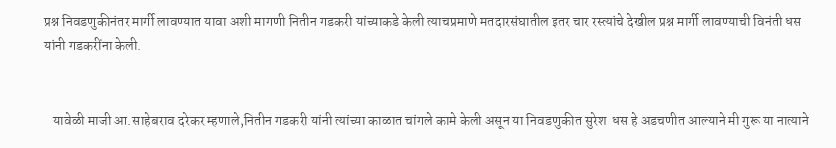प्रश्न निवडणुकीनंतर मार्गी लावण्यात यावा अशी मागणी नितीन गडकरी यांच्याकडे केली त्याचप्रमाणे मतदारसंघातील इतर चार रस्त्यांचे देखील प्रश्न मार्गी लावण्याची विनंती धस यांनी गडकरींना केली.


   यावेळी माजी आ.साहेबराव दरेकर म्हणाले,नितीन गडकरी यांनी त्यांच्या काळात चांगले कामे केली असून या निवडणुकीत सुरेश  धस हे अडचणीत आल्याने मी गुरू या नात्याने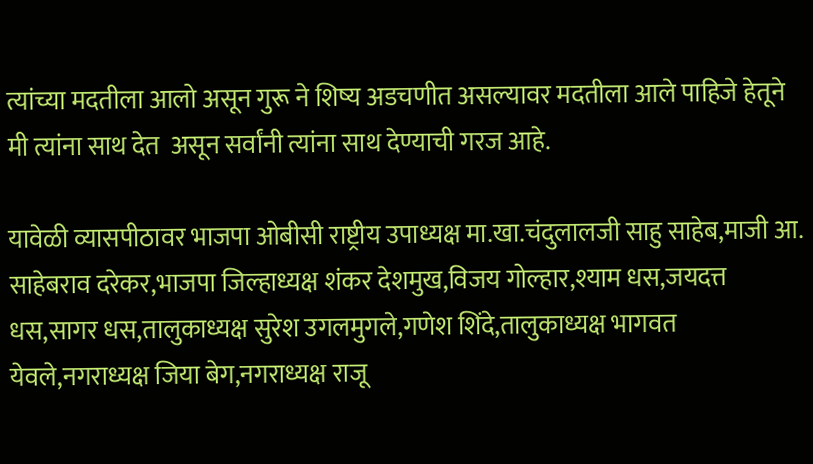त्यांच्या मदतीला आलो असून गुरू ने शिष्य अडचणीत असल्यावर मदतीला आले पाहिजे हेतूने मी त्यांना साथ देत  असून सर्वांनी त्यांना साथ देण्याची गरज आहे.

यावेळी व्यासपीठावर भाजपा ओबीसी राष्ट्रीय उपाध्यक्ष मा.खा.चंदुलालजी साहु साहेब,माजी आ. साहेबराव दरेकर,भाजपा जिल्हाध्यक्ष शंकर देशमुख,विजय गोल्हार,श्याम धस,जयदत्त धस,सागर धस,तालुकाध्यक्ष सुरेश उगलमुगले,गणेश शिंदे,तालुकाध्यक्ष भागवत येवले,नगराध्यक्ष जिया बेग,नगराध्यक्ष राजू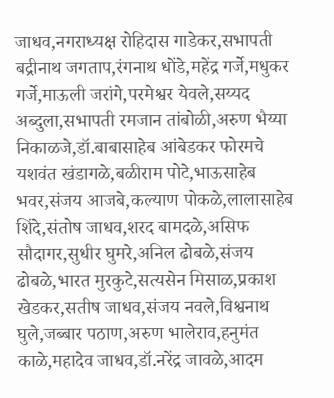जाधव,नगराध्यक्ष रोहिदास गाडेकर,सभापती बद्रीनाथ जगताप,रंगनाथ धोंडे,महेंद्र गर्जे,मधुकर गर्जे,माऊली जरांगे,परमेश्वर येवले,सय्यद अब्दुला,सभापती रमजान तांबोळी,अरुण भैय्या निकाळजे,डॉ.बाबासाहेब आंबेडकर फोरमचे यशवंत खंडागळे,बळीराम पोटे,भाऊसाहेब भवर,संजय आजबे,कल्याण पोकळे,लालासाहेब शिंदे,संतोष जाधव,शरद बामदळे,असिफ सौदागर,सुधीर घुमरे,अनिल ढोबळे,संजय ढोबळे,भारत मुरकुटे,सत्यसेन मिसाळ,प्रकाश खेडकर,सतीष जाधव,संजय नवले,विश्वनाथ घुले,जब्बार पठाण,अरुण भालेराव,हनुमंत काळे,महादेव जाधव,डॉ.नरेंद्र जावळे,आदम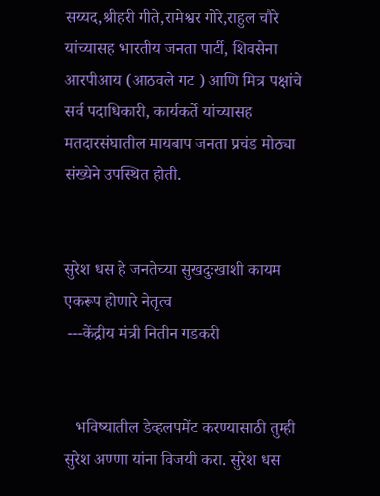सय्यद,श्रीहरी गीते,रामेश्वर गोरे,राहुल चौरे यांच्यासह भारतीय जनता पार्टी, शिवसेना आरपीआय (आठवले गट ) आणि मित्र पक्षांचे सर्व पदाधिकारी, कार्यकर्ते यांच्यासह मतदारसंघातील मायबाप जनता प्रचंड मोठ्या संख्येने उपस्थित होती.


सुरेश धस हे जनतेच्या सुखदुःखाशी कायम एकरूप होणारे नेतृत्व
 ---केंद्रीय मंत्री नितीन गडकरी


   भविष्यातील डेव्हलपमेंट करण्यासाठी तुम्ही  सुरेश अण्णा यांना विजयी करा. सुरेश धस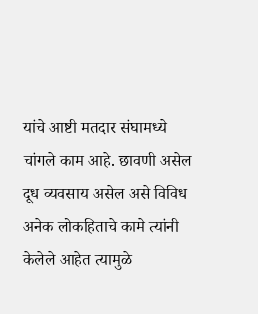यांचे आष्टी मतदार संघामध्ये चांगले काम आहे. छावणी असेल दूध व्यवसाय असेल असे विविध अनेक लोकहिताचे कामे त्यांनी केलेले आहेत त्यामुळे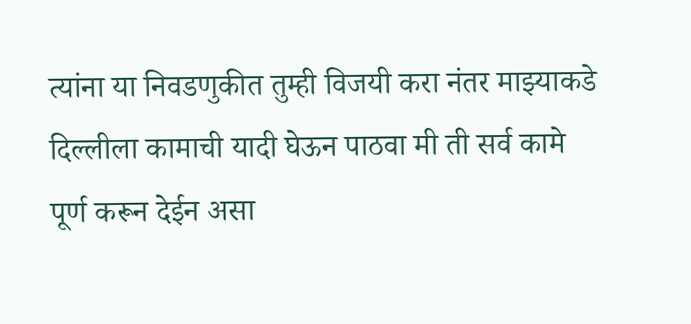त्यांना या निवडणुकीत तुम्ही विजयी करा नंतर माझ्याकडे दिल्लीला कामाची यादी घेऊन पाठवा मी ती सर्व कामे पूर्ण करून देईन असा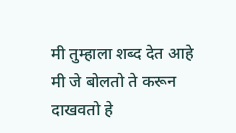मी तुम्हाला शब्द देत आहे मी जे बोलतो ते करून दाखवतो हे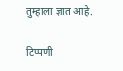तुम्हाला ज्ञात आहे.

टिप्पणी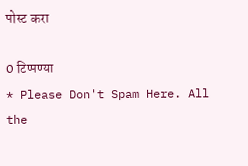पोस्ट करा

0 टिप्पण्या
* Please Don't Spam Here. All the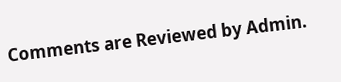Comments are Reviewed by Admin.